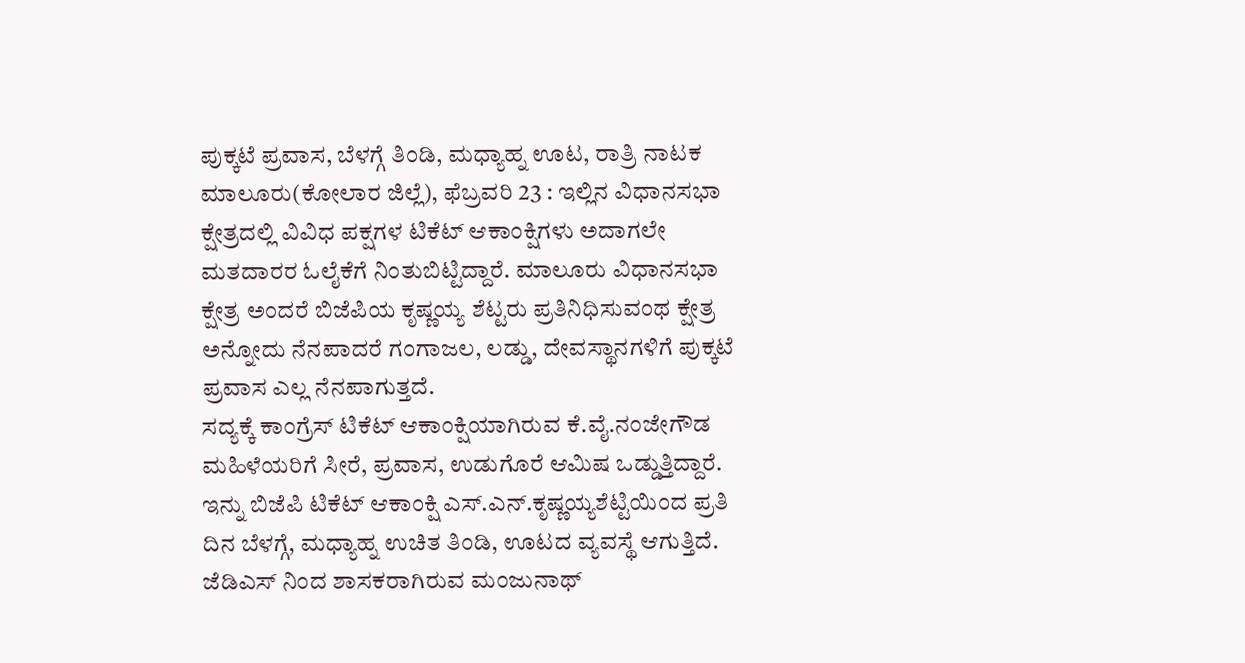ಪುಕ್ಕಟೆ ಪ್ರವಾಸ, ಬೆಳಗ್ಗೆ ತಿಂಡಿ, ಮಧ್ಯಾಹ್ನ ಊಟ, ರಾತ್ರಿ ನಾಟಕ
ಮಾಲೂರು(ಕೋಲಾರ ಜಿಲ್ಲೆ), ಫೆಬ್ರವರಿ 23 : ಇಲ್ಲಿನ ವಿಧಾನಸಭಾ ಕ್ಷೇತ್ರದಲ್ಲಿ ವಿವಿಧ ಪಕ್ಷಗಳ ಟಿಕೆಟ್ ಆಕಾಂಕ್ಷಿಗಳು ಅದಾಗಲೇ ಮತದಾರರ ಓಲೈಕೆಗೆ ನಿಂತುಬಿಟ್ಟಿದ್ದಾರೆ. ಮಾಲೂರು ವಿಧಾನಸಭಾ ಕ್ಷೇತ್ರ ಅಂದರೆ ಬಿಜೆಪಿಯ ಕೃಷ್ಣಯ್ಯ ಶೆಟ್ಟರು ಪ್ರತಿನಿಧಿಸುವಂಥ ಕ್ಷೇತ್ರ ಅನ್ನೋದು ನೆನಪಾದರೆ ಗಂಗಾಜಲ, ಲಡ್ಡು, ದೇವಸ್ಥಾನಗಳಿಗೆ ಪುಕ್ಕಟೆ ಪ್ರವಾಸ ಎಲ್ಲ ನೆನಪಾಗುತ್ತದೆ.
ಸದ್ಯಕ್ಕೆ ಕಾಂಗ್ರೆಸ್ ಟಿಕೆಟ್ ಆಕಾಂಕ್ಷಿಯಾಗಿರುವ ಕೆ.ವೈ.ನಂಜೇಗೌಡ ಮಹಿಳೆಯರಿಗೆ ಸೀರೆ, ಪ್ರವಾಸ, ಉಡುಗೊರೆ ಆಮಿಷ ಒಡ್ಡುತ್ತಿದ್ದಾರೆ. ಇನ್ನು ಬಿಜೆಪಿ ಟಿಕೆಟ್ ಆಕಾಂಕ್ಷಿ ಎಸ್.ಎನ್.ಕೃಷ್ಣಯ್ಯಶೆಟ್ಟಿಯಿಂದ ಪ್ರತಿ ದಿನ ಬೆಳಗ್ಗೆ, ಮಧ್ಯಾಹ್ನ ಉಚಿತ ತಿಂಡಿ, ಊಟದ ವ್ಯವಸ್ಥೆ ಆಗುತ್ತಿದೆ.
ಜೆಡಿಎಸ್ ನಿಂದ ಶಾಸಕರಾಗಿರುವ ಮಂಜುನಾಥ್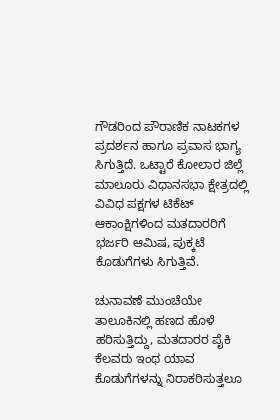ಗೌಡರಿಂದ ಪೌರಾಣಿಕ ನಾಟಕಗಳ ಪ್ರದರ್ಶನ ಹಾಗೂ ಪ್ರವಾಸ ಭಾಗ್ಯ ಸಿಗುತ್ತಿದೆ. ಒಟ್ಟಾರೆ ಕೋಲಾರ ಜಿಲ್ಲೆ ಮಾಲೂರು ವಿಧಾನಸಭಾ ಕ್ಷೇತ್ರದಲ್ಲಿ ವಿವಿಧ ಪಕ್ಷಗಳ ಟಿಕೆಟ್ ಆಕಾಂಕ್ಷಿಗಳಿಂದ ಮತದಾರರಿಗೆ ಭರ್ಜರಿ ಆಮಿಷ, ಪುಕ್ಕಟೆ ಕೊಡುಗೆಗಳು ಸಿಗುತ್ತಿವೆ.

ಚುನಾವಣೆ ಮುಂಚೆಯೇ ತಾಲೂಕಿನಲ್ಲಿ ಹಣದ ಹೊಳೆ ಹರಿಸುತ್ತಿದ್ದು, ಮತದಾರರ ಪೈಕಿ ಕೆಲವರು ಇಂಥ ಯಾವ ಕೊಡುಗೆಗಳನ್ನು ನಿರಾಕರಿಸುತ್ತಲೂ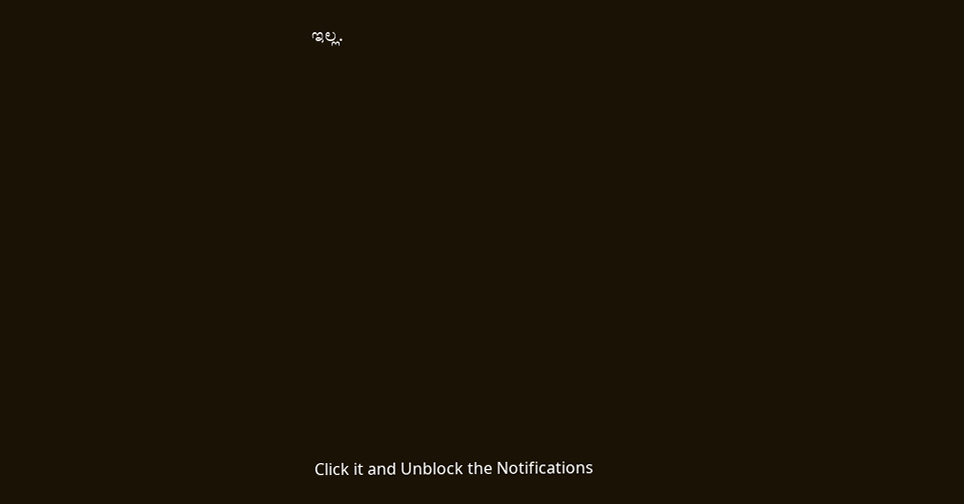ಇಲ್ಲ.












Click it and Unblock the Notifications